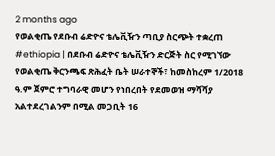2 months ago
የወልቂጤ የደቡብ ሬድዮና ቴሌቪዥን ጣቢያ ስርጭት ተቋረጠ
#ethiopia | በደቡብ ሬድዮና ቴሌቪዥን ድርጅት ስር የሚገኘው የወልቂጤ ቅርንጫፍ ጽሕፈት ቤት ሠራተኞች፣ ከመስከረም 1/2018 ዓ.ም ጀምሮ ተግባራዊ መሆን የነበረበት የደመወዝ ማሻሻያ አልተደረገልንም በሚል መጋቢት 16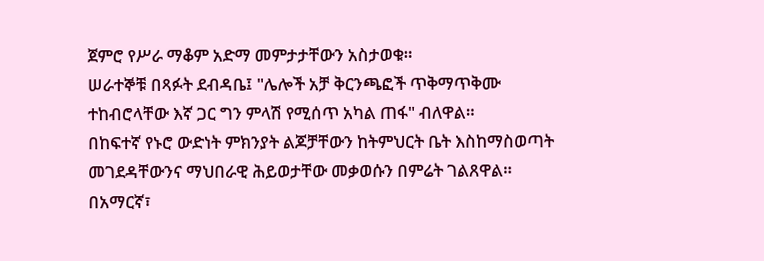ጀምሮ የሥራ ማቆም አድማ መምታታቸውን አስታወቁ።
ሠራተኞቹ በጻፉት ደብዳቤ፤ "ሌሎች አቻ ቅርንጫፎች ጥቅማጥቅሙ ተከብሮላቸው እኛ ጋር ግን ምላሽ የሚሰጥ አካል ጠፋ" ብለዋል።
በከፍተኛ የኑሮ ውድነት ምክንያት ልጆቻቸውን ከትምህርት ቤት እስከማስወጣት መገደዳቸውንና ማህበራዊ ሕይወታቸው መቃወሱን በምሬት ገልጸዋል።
በአማርኛ፣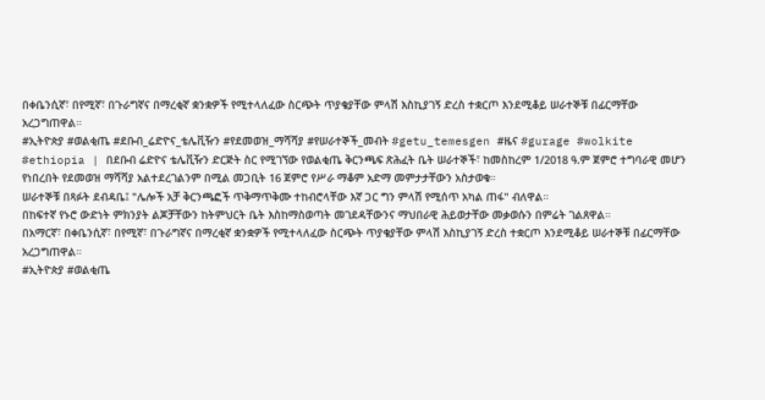በቀቤንሲኛ፣ በየሚኛ፣ በጉራግኛና በማረቂኛ ቋንቋዎች የሚተላለፈው ስርጭት ጥያቄያቸው ምላሽ እስኪያገኝ ድረስ ተቋርጦ እንደሚቆይ ሠራተኞቹ በፊርማቸው አረጋግጠዋል።
#ኢትዮጵያ #ወልቂጤ #ደቡብ_ሬድዮና_ቴሌቪዥን #የደመወዝ_ማሻሻያ #የሠራተኞች_መብት #getu_temesgen #ዜና #gurage #wolkite
#ethiopia | በደቡብ ሬድዮና ቴሌቪዥን ድርጅት ስር የሚገኘው የወልቂጤ ቅርንጫፍ ጽሕፈት ቤት ሠራተኞች፣ ከመስከረም 1/2018 ዓ.ም ጀምሮ ተግባራዊ መሆን የነበረበት የደመወዝ ማሻሻያ አልተደረገልንም በሚል መጋቢት 16 ጀምሮ የሥራ ማቆም አድማ መምታታቸውን አስታወቁ።
ሠራተኞቹ በጻፉት ደብዳቤ፤ "ሌሎች አቻ ቅርንጫፎች ጥቅማጥቅሙ ተከብሮላቸው እኛ ጋር ግን ምላሽ የሚሰጥ አካል ጠፋ" ብለዋል።
በከፍተኛ የኑሮ ውድነት ምክንያት ልጆቻቸውን ከትምህርት ቤት እስከማስወጣት መገደዳቸውንና ማህበራዊ ሕይወታቸው መቃወሱን በምሬት ገልጸዋል።
በአማርኛ፣ በቀቤንሲኛ፣ በየሚኛ፣ በጉራግኛና በማረቂኛ ቋንቋዎች የሚተላለፈው ስርጭት ጥያቄያቸው ምላሽ እስኪያገኝ ድረስ ተቋርጦ እንደሚቆይ ሠራተኞቹ በፊርማቸው አረጋግጠዋል።
#ኢትዮጵያ #ወልቂጤ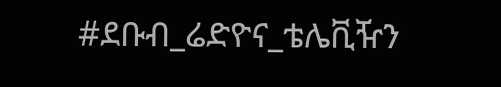#ደቡብ_ሬድዮና_ቴሌቪዥን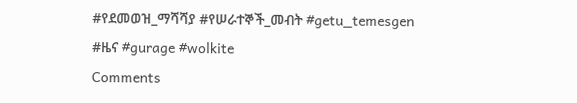#የደመወዝ_ማሻሻያ #የሠራተኞች_መብት #getu_temesgen #ዜና #gurage #wolkite
Comments